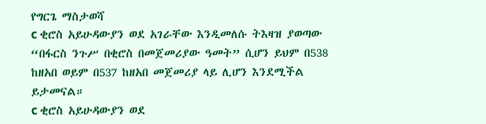የግርጌ ማስታወሻ
c ቂሮስ አይሁዳውያን ወደ አገራቸው እንዲመለሱ ትእዛዝ ያወጣው “በፋርስ ንጉሥ በቂሮስ በመጀመሪያው ዓመት” ሲሆን ይህም በ538 ከዘአበ ወይም በ537 ከዘአበ መጀመሪያ ላይ ሊሆን እንደሚችል ይታመናል።
c ቂሮስ አይሁዳውያን ወደ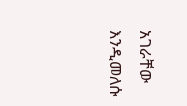አገራቸው እንዲመለሱ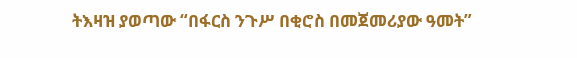ትእዛዝ ያወጣው “በፋርስ ንጉሥ በቂሮስ በመጀመሪያው ዓመት”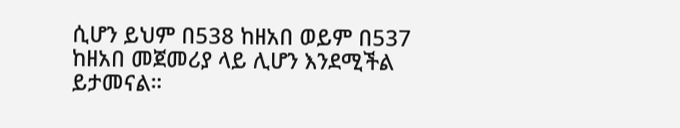ሲሆን ይህም በ538 ከዘአበ ወይም በ537 ከዘአበ መጀመሪያ ላይ ሊሆን እንደሚችል ይታመናል።